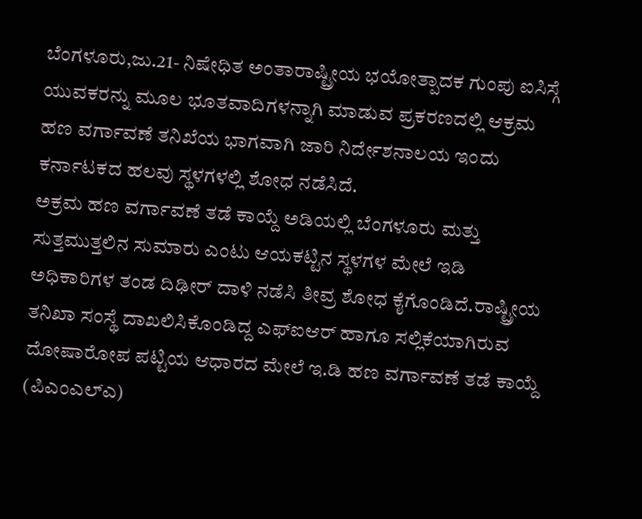ಬೆಂಗಳೂರು,ಜು.21- ನಿಷೇಧಿತ ಅಂತಾರಾಷ್ಟ್ರೀಯ ಭಯೋತ್ಪಾದಕ ಗುಂಪು ಐಸಿಸ್ಗೆ ಯುವಕರನ್ನು ಮೂಲ ಭೂತವಾದಿಗಳನ್ನಾಗಿ ಮಾಡುವ ಪ್ರಕರಣದಲ್ಲಿ ಆಕ್ರಮ ಹಣ ವರ್ಗಾವಣೆ ತನಿಖೆಯ ಭಾಗವಾಗಿ ಜಾರಿ ನಿರ್ದೇಶನಾಲಯ ಇಂದು ಕರ್ನಾಟಕದ ಹಲವು ಸ್ಥಳಗಳಲ್ಲಿ ಶೋಧ ನಡೆಸಿದೆ.
ಅಕ್ರಮ ಹಣ ವರ್ಗಾವಣೆ ತಡೆ ಕಾಯ್ದೆ ಅಡಿಯಲ್ಲಿ ಬೆಂಗಳೂರು ಮತ್ತು ಸುತ್ತಮುತ್ತಲಿನ ಸುಮಾರು ಎಂಟು ಆಯಕಟ್ಟಿನ ಸ್ಥಳಗಳ ಮೇಲೆ ಇಡಿ ಅಧಿಕಾರಿಗಳ ತಂಡ ದಿಢೀರ್ ದಾಳಿ ನಡೆಸಿ ತೀವ್ರ ಶೋಧ ಕೈಗೊಂಡಿದೆ.ರಾಷ್ಟ್ರೀಯ ತನಿಖಾ ಸಂಸ್ಥೆ ದಾಖಲಿಸಿಕೊಂಡಿದ್ದ ಎಫ್ಐಆರ್ ಹಾಗೂ ಸಲ್ಲಿಕೆಯಾಗಿರುವ ದೋಷಾರೋಪ ಪಟ್ಟಿಯ ಆಧಾರದ ಮೇಲೆ ಇ.ಡಿ ಹಣ ವರ್ಗಾವಣೆ ತಡೆ ಕಾಯ್ದೆ (ಪಿಎಂಎಲ್ಎ)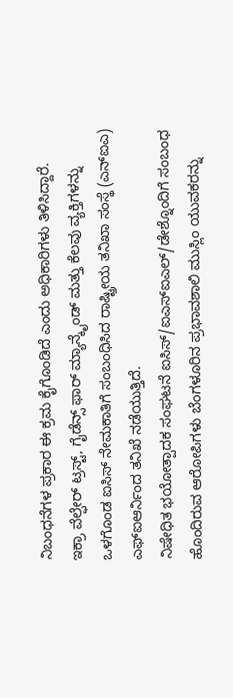ನಿಬಂಧನೆಗಳ ಪ್ರಕಾರ ಈ ಕ್ರಮ ಕೈಗೊಂಡಿದೆ ಎಂದು ಅಧಿಕಾರಿಗಳು ತಿಳಿಸಿದ್ದಾರೆ.
ಇಕ್ರಾ ವೆಲ್ಫೇರ್ ಟ್ರಸ್ಟ್, ಗೈಡೆನ್ಸ್ ಫಾರ್ ಮ್ಯಾನ್ಕೈಂಡ್ ಮತ್ತು ಕೆಲವು ವ್ಯಕ್ತಿಗಳನ್ನು ಒಳಗೊಂಡ ಐಸಿಸ್ ನೇಮಕಾತಿಗೆ ಸಂಬಂಧಿಸಿದ ರಾಷ್ಟ್ರೀಯ ತನಿಖಾ ಸಂಸ್ಥೆ (ಎನ್ಐಎ) ಎಫ್ಐಆರ್ನಿಂದ ತನಿಖೆ ನಡೆಯುತ್ತಿದೆ.
ನಿಷೇಧಿತ ಭಯೋತ್ಪಾದಕ ಸಂಘಟನೆ ಐಸಿಸ್/ಐಎಸ್ಐಎಲ್/ಡೇಶ್ನೊಂದಿಗೆ ಸಂಬಂಧ ಹೊಂದಿರುವ ಆರೋಪಿಗಳು ಬೆಂಗಳೂರಿನ ಪ್ರಭಾವಶಾಲಿ ಮುಸ್ಲಿಂ ಯುವಕರನ್ನು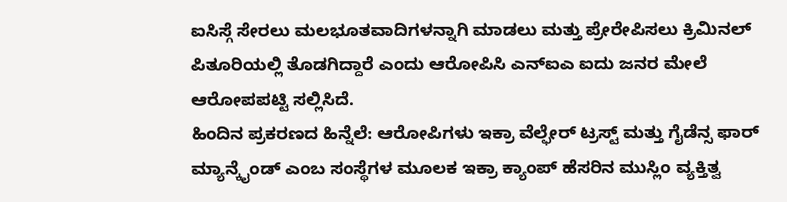ಐಸಿಸ್ಗೆ ಸೇರಲು ಮಲಭೂತವಾದಿಗಳನ್ನಾಗಿ ಮಾಡಲು ಮತ್ತು ಪ್ರೇರೇಪಿಸಲು ಕ್ರಿಮಿನಲ್ ಪಿತೂರಿಯಲ್ಲಿ ತೊಡಗಿದ್ದಾರೆ ಎಂದು ಆರೋಪಿಸಿ ಎನ್ಐಎ ಐದು ಜನರ ಮೇಲೆ ಆರೋಪಪಟ್ಟಿ ಸಲ್ಲಿಸಿದೆ.
ಹಿಂದಿನ ಪ್ರಕರಣದ ಹಿನ್ನೆಲೆ: ಆರೋಪಿಗಳು ಇಕ್ರಾ ವೆಲ್ಫೇರ್ ಟ್ರಸ್ಟ್ ಮತ್ತು ಗೈಡೆನ್ಸ ಫಾರ್ ಮ್ಯಾನ್ಕೈಂಡ್ ಎಂಬ ಸಂಸ್ಥೆಗಳ ಮೂಲಕ ಇಕ್ರಾ ಕ್ಯಾಂಪ್ ಹೆಸರಿನ ಮುಸ್ಲಿಂ ವ್ಯಕ್ತಿತ್ವ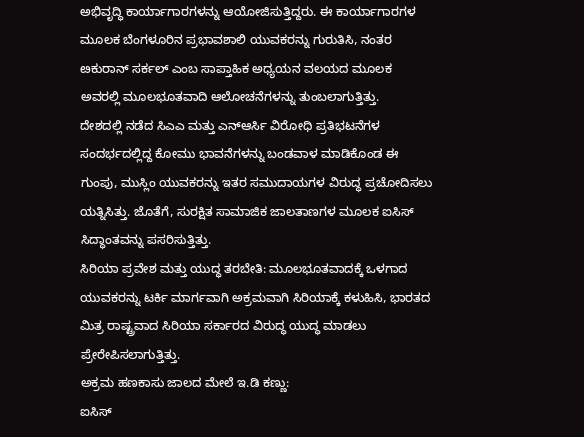ಅಭಿವೃದ್ಧಿ ಕಾರ್ಯಾಗಾರಗಳನ್ನು ಆಯೋಜಿಸುತ್ತಿದ್ದರು. ಈ ಕಾರ್ಯಾಗಾರಗಳ ಮೂಲಕ ಬೆಂಗಳೂರಿನ ಪ್ರಭಾವಶಾಲಿ ಯುವಕರನ್ನು ಗುರುತಿಸಿ, ನಂತರ ೞಕುರಾನ್ ಸರ್ಕಲ್ ಎಂಬ ಸಾಪ್ತಾಹಿಕ ಅಧ್ಯಯನ ವಲಯದ ಮೂಲಕ ಅವರಲ್ಲಿ ಮೂಲಭೂತವಾದಿ ಆಲೋಚನೆಗಳನ್ನು ತುಂಬಲಾಗುತ್ತಿತ್ತು.
ದೇಶದಲ್ಲಿ ನಡೆದ ಸಿಎಎ ಮತ್ತು ಎನ್ಆರ್ಸಿ ವಿರೋಧಿ ಪ್ರತಿಭಟನೆಗಳ ಸಂದರ್ಭದಲ್ಲಿದ್ದ ಕೋಮು ಭಾವನೆಗಳನ್ನು ಬಂಡವಾಳ ಮಾಡಿಕೊಂಡ ಈ ಗುಂಪು, ಮುಸ್ಲಿಂ ಯುವಕರನ್ನು ಇತರ ಸಮುದಾಯಗಳ ವಿರುದ್ಧ ಪ್ರಚೋದಿಸಲು ಯತ್ನಿಸಿತ್ತು. ಜೊತೆಗೆ, ಸುರಕ್ಷಿತ ಸಾಮಾಜಿಕ ಜಾಲತಾಣಗಳ ಮೂಲಕ ಐಸಿಸ್ ಸಿದ್ಧಾಂತವನ್ನು ಪಸರಿಸುತ್ತಿತ್ತು.
ಸಿರಿಯಾ ಪ್ರವೇಶ ಮತ್ತು ಯುದ್ಧ ತರಬೇತಿ: ಮೂಲಭೂತವಾದಕ್ಕೆ ಒಳಗಾದ ಯುವಕರನ್ನು ಟರ್ಕಿ ಮಾರ್ಗವಾಗಿ ಅಕ್ರಮವಾಗಿ ಸಿರಿಯಾಕ್ಕೆ ಕಳುಹಿಸಿ, ಭಾರತದ ಮಿತ್ರ ರಾಷ್ಟ್ರವಾದ ಸಿರಿಯಾ ಸರ್ಕಾರದ ವಿರುದ್ಧ ಯುದ್ಧ ಮಾಡಲು ಪ್ರೇರೇಪಿಸಲಾಗುತ್ತಿತ್ತು.
ಅಕ್ರಮ ಹಣಕಾಸು ಜಾಲದ ಮೇಲೆ ಇ.ಡಿ ಕಣ್ಣು:
ಐಸಿಸ್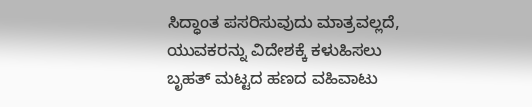ಸಿದ್ಧಾಂತ ಪಸರಿಸುವುದು ಮಾತ್ರವಲ್ಲದೆ, ಯುವಕರನ್ನು ವಿದೇಶಕ್ಕೆ ಕಳುಹಿಸಲು ಬೃಹತ್ ಮಟ್ಟದ ಹಣದ ವಹಿವಾಟು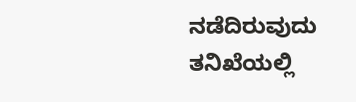ನಡೆದಿರುವುದು ತನಿಖೆಯಲ್ಲಿ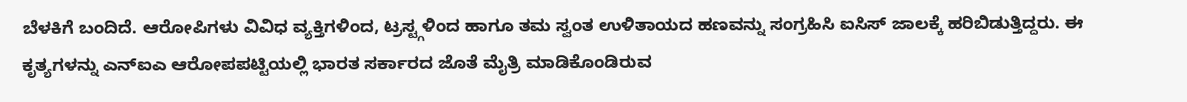ಬೆಳಕಿಗೆ ಬಂದಿದೆ. ಆರೋಪಿಗಳು ವಿವಿಧ ವ್ಯಕ್ತಿಗಳಿಂದ, ಟ್ರಸ್ಟ್ಗಳಿಂದ ಹಾಗೂ ತಮ ಸ್ವಂತ ಉಳಿತಾಯದ ಹಣವನ್ನು ಸಂಗ್ರಹಿಸಿ ಐಸಿಸ್ ಜಾಲಕ್ಕೆ ಹರಿಬಿಡುತ್ತಿದ್ದರು. ಈ ಕೃತ್ಯಗಳನ್ನು ಎನ್ಐಎ ಆರೋಪಪಟ್ಟಿಯಲ್ಲಿ ಭಾರತ ಸರ್ಕಾರದ ಜೊತೆ ಮೈತ್ರಿ ಮಾಡಿಕೊಂಡಿರುವ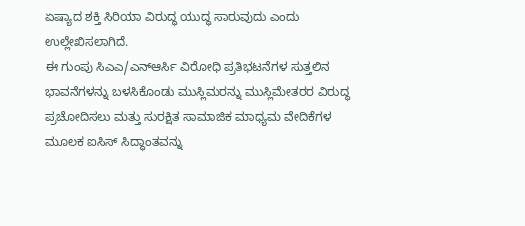ಏಷ್ಯಾದ ಶಕ್ತಿ ಸಿರಿಯಾ ವಿರುದ್ಧ ಯುದ್ಧ ಸಾರುವುದು ಎಂದು ಉಲ್ಲೇಖಿಸಲಾಗಿದೆ.
ಈ ಗುಂಪು ಸಿಎಎ/ಎನ್ಆರ್ಸಿ ವಿರೋಧಿ ಪ್ರತಿಭಟನೆಗಳ ಸುತ್ತಲಿನ ಭಾವನೆಗಳನ್ನು ಬಳಸಿಕೊಂಡು ಮುಸ್ಲಿಮರನ್ನು ಮುಸ್ಲಿಮೇತರರ ವಿರುದ್ಧ ಪ್ರಚೋದಿಸಲು ಮತ್ತು ಸುರಕ್ಷಿತ ಸಾಮಾಜಿಕ ಮಾಧ್ಯಮ ವೇದಿಕೆಗಳ ಮೂಲಕ ಐಸಿಸ್ ಸಿದ್ಧಾಂತವನ್ನು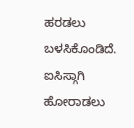ಹರಡಲು ಬಳಸಿಕೊಂಡಿದೆ. ಐಸಿಸ್ಗಾಗಿ ಹೋರಾಡಲು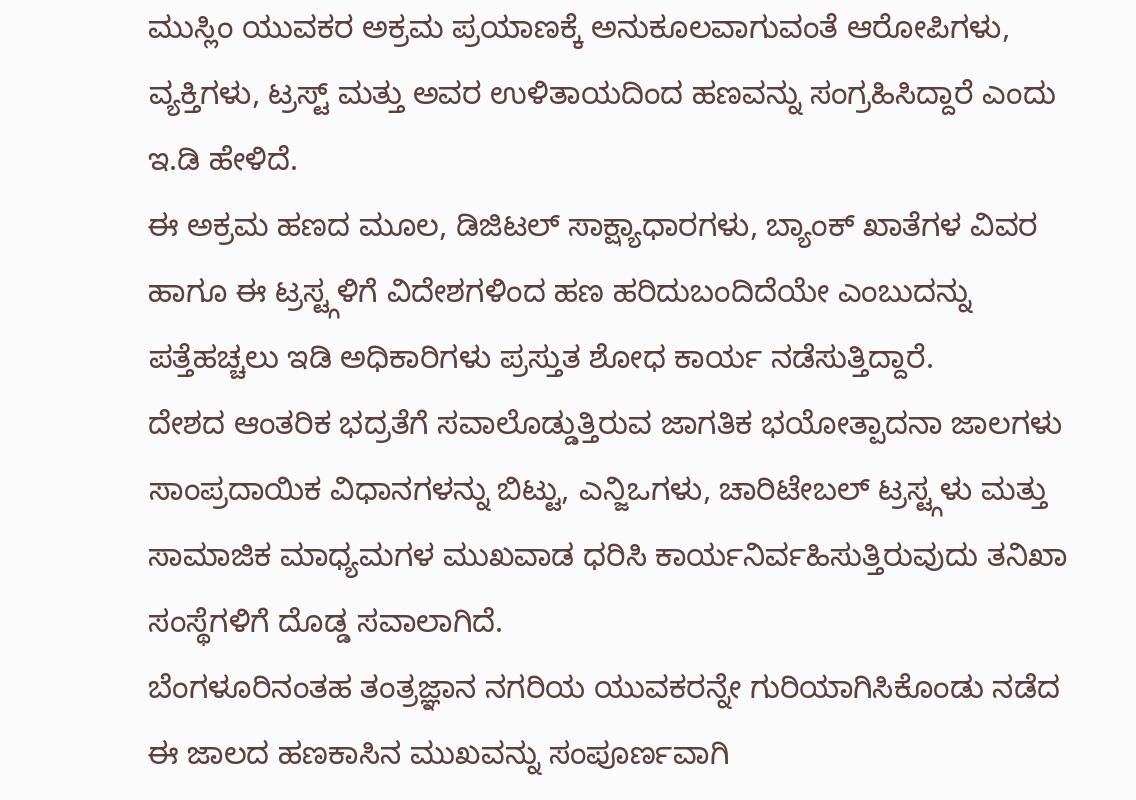ಮುಸ್ಲಿಂ ಯುವಕರ ಅಕ್ರಮ ಪ್ರಯಾಣಕ್ಕೆ ಅನುಕೂಲವಾಗುವಂತೆ ಆರೋಪಿಗಳು, ವ್ಯಕ್ತಿಗಳು, ಟ್ರಸ್ಟ್ ಮತ್ತು ಅವರ ಉಳಿತಾಯದಿಂದ ಹಣವನ್ನು ಸಂಗ್ರಹಿಸಿದ್ದಾರೆ ಎಂದು ಇ.ಡಿ ಹೇಳಿದೆ.
ಈ ಅಕ್ರಮ ಹಣದ ಮೂಲ, ಡಿಜಿಟಲ್ ಸಾಕ್ಷ್ಯಾಧಾರಗಳು, ಬ್ಯಾಂಕ್ ಖಾತೆಗಳ ವಿವರ ಹಾಗೂ ಈ ಟ್ರಸ್ಟ್ಗಳಿಗೆ ವಿದೇಶಗಳಿಂದ ಹಣ ಹರಿದುಬಂದಿದೆಯೇ ಎಂಬುದನ್ನು ಪತ್ತೆಹಚ್ಚಲು ಇಡಿ ಅಧಿಕಾರಿಗಳು ಪ್ರಸ್ತುತ ಶೋಧ ಕಾರ್ಯ ನಡೆಸುತ್ತಿದ್ದಾರೆ.
ದೇಶದ ಆಂತರಿಕ ಭದ್ರತೆಗೆ ಸವಾಲೊಡ್ಡುತ್ತಿರುವ ಜಾಗತಿಕ ಭಯೋತ್ಪಾದನಾ ಜಾಲಗಳು ಸಾಂಪ್ರದಾಯಿಕ ವಿಧಾನಗಳನ್ನು ಬಿಟ್ಟು, ಎನ್ಜಿಒಗಳು, ಚಾರಿಟೇಬಲ್ ಟ್ರಸ್ಟ್ಗಳು ಮತ್ತು ಸಾಮಾಜಿಕ ಮಾಧ್ಯಮಗಳ ಮುಖವಾಡ ಧರಿಸಿ ಕಾರ್ಯನಿರ್ವಹಿಸುತ್ತಿರುವುದು ತನಿಖಾ ಸಂಸ್ಥೆಗಳಿಗೆ ದೊಡ್ಡ ಸವಾಲಾಗಿದೆ.
ಬೆಂಗಳೂರಿನಂತಹ ತಂತ್ರಜ್ಞಾನ ನಗರಿಯ ಯುವಕರನ್ನೇ ಗುರಿಯಾಗಿಸಿಕೊಂಡು ನಡೆದ ಈ ಜಾಲದ ಹಣಕಾಸಿನ ಮುಖವನ್ನು ಸಂಪೂರ್ಣವಾಗಿ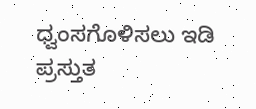ಧ್ವಂಸಗೊಳಿಸಲು ಇಡಿ ಪ್ರಸ್ತುತ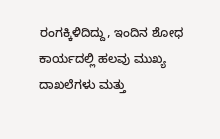ರಂಗಕ್ಕಿಳಿದಿದ್ದು, ಇಂದಿನ ಶೋಧ ಕಾರ್ಯದಲ್ಲಿ ಹಲವು ಮುಖ್ಯ ದಾಖಲೆಗಳು ಮತ್ತು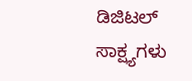ಡಿಜಿಟಲ್ ಸಾಕ್ಷ್ಯಗಳು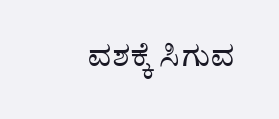ವಶಕ್ಕೆ ಸಿಗುವ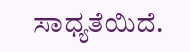ಸಾಧ್ಯತೆಯಿದೆ.